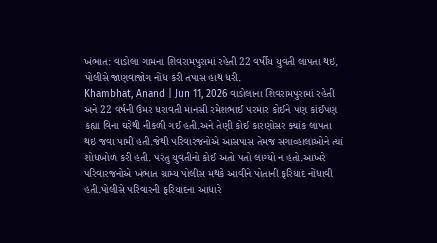ખંભાત: વાડોલા ગામના શિવરામપુરામાં રહેતી 22 વર્ષીય યુવતી લાપતા થઇ, પોલીસે જાણવાજોગ નોંધ કરી તપાસ હાથ ધરી.
Khambhat, Anand | Jun 11, 2026 વાડોલાના શિવરામપુરામાં રહેતી અને 22 વર્ષની ઉંમર ધરાવતી માનસી રમેશભાઈ પરમાર કોઈને પણ કાંઈપણ કહ્યા વિના ઘરેથી નીકળી ગઈ હતી.અને તેણી કોઈ કારણોસર ક્યાંક લાપતા થઇ જવા પામી હતી.જેથી પરિવારજનોએ આસપાસ તેમજ સગાવ્હાલાઓને ત્યાં શોધખોળ કરી હતી. પરંતુ યુવતીનો કોઈ અતો પતો લાગ્યો ન હતો.આખરે પરિવારજનોએ ખંભાત ગ્રામ્ય પોલીસ મથકે આવીને પોતાની ફરિયાદ નોંધાવી હતી.પોલીસે પરિવારની ફરિયાદના આધારે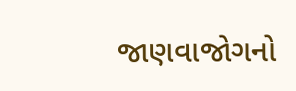જાણવાજોગનો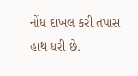નોંધ દાખલ કરી તપાસ હાથ ધરી છે.